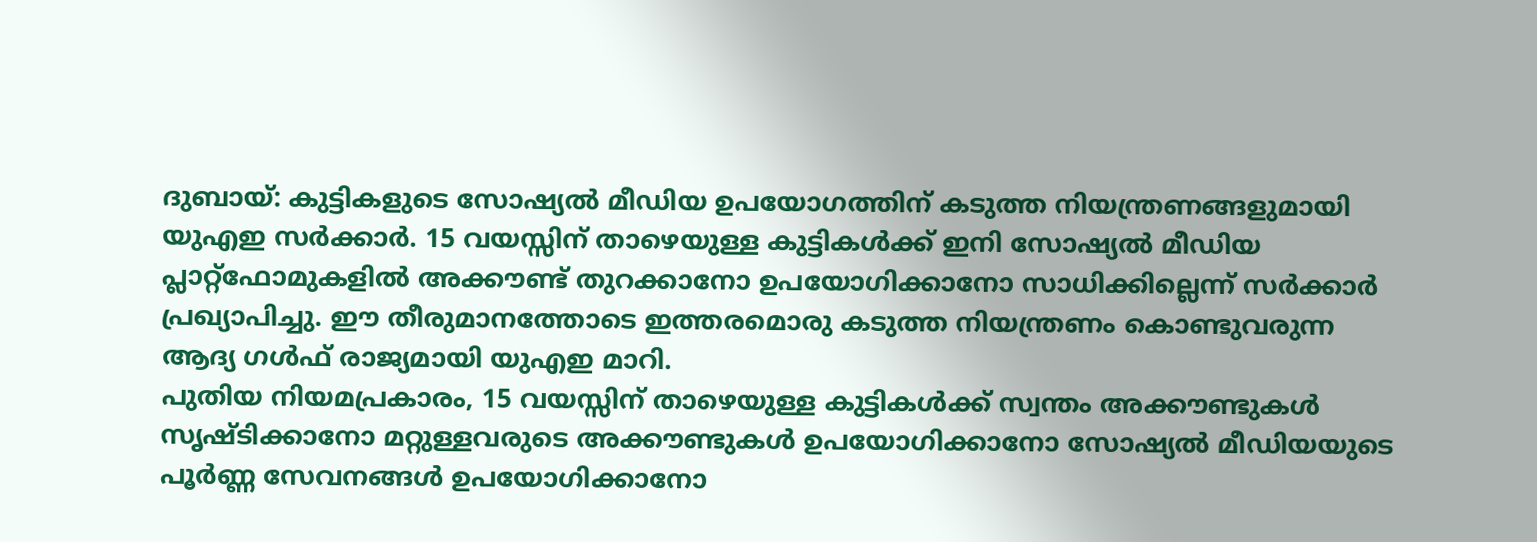ദുബായ്: കുട്ടികളുടെ സോഷ്യൽ മീഡിയ ഉപയോഗത്തിന് കടുത്ത നിയന്ത്രണങ്ങളുമായി യുഎഇ സർക്കാർ. 15 വയസ്സിന് താഴെയുള്ള കുട്ടികൾക്ക് ഇനി സോഷ്യൽ മീഡിയ പ്ലാറ്റ്ഫോമുകളിൽ അക്കൗണ്ട് തുറക്കാനോ ഉപയോഗിക്കാനോ സാധിക്കില്ലെന്ന് സർക്കാർ പ്രഖ്യാപിച്ചു. ഈ തീരുമാനത്തോടെ ഇത്തരമൊരു കടുത്ത നിയന്ത്രണം കൊണ്ടുവരുന്ന ആദ്യ ഗൾഫ് രാജ്യമായി യുഎഇ മാറി.
പുതിയ നിയമപ്രകാരം, 15 വയസ്സിന് താഴെയുള്ള കുട്ടികൾക്ക് സ്വന്തം അക്കൗണ്ടുകൾ സൃഷ്ടിക്കാനോ മറ്റുള്ളവരുടെ അക്കൗണ്ടുകൾ ഉപയോഗിക്കാനോ സോഷ്യൽ മീഡിയയുടെ പൂർണ്ണ സേവനങ്ങൾ ഉപയോഗിക്കാനോ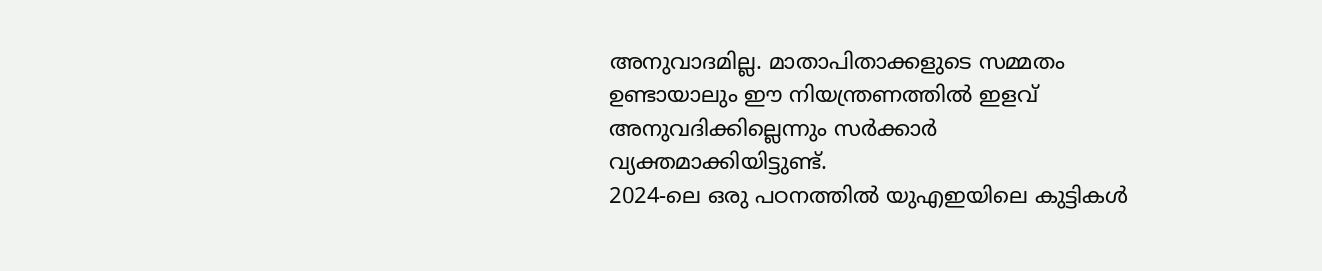അനുവാദമില്ല. മാതാപിതാക്കളുടെ സമ്മതം ഉണ്ടായാലും ഈ നിയന്ത്രണത്തിൽ ഇളവ് അനുവദിക്കില്ലെന്നും സർക്കാർ വ്യക്തമാക്കിയിട്ടുണ്ട്.
2024-ലെ ഒരു പഠനത്തിൽ യുഎഇയിലെ കുട്ടികൾ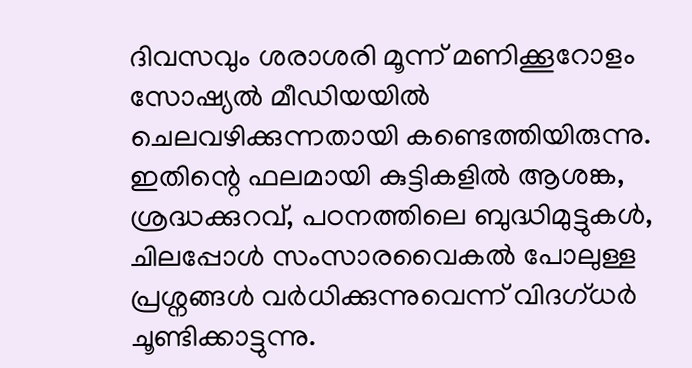ദിവസവും ശരാശരി മൂന്ന് മണിക്കൂറോളം സോഷ്യൽ മീഡിയയിൽ ചെലവഴിക്കുന്നതായി കണ്ടെത്തിയിരുന്നു. ഇതിന്റെ ഫലമായി കുട്ടികളിൽ ആശങ്ക, ശ്രദ്ധക്കുറവ്, പഠനത്തിലെ ബുദ്ധിമുട്ടുകൾ, ചിലപ്പോൾ സംസാരവൈകൽ പോലുള്ള പ്രശ്നങ്ങൾ വർധിക്കുന്നുവെന്ന് വിദഗ്ധർ ചൂണ്ടിക്കാട്ടുന്നു.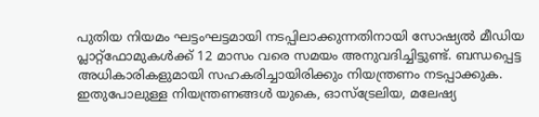പുതിയ നിയമം ഘട്ടംഘട്ടമായി നടപ്പിലാക്കുന്നതിനായി സോഷ്യൽ മീഡിയ പ്ലാറ്റ്ഫോമുകൾക്ക് 12 മാസം വരെ സമയം അനുവദിച്ചിട്ടുണ്ട്. ബന്ധപ്പെട്ട അധികാരികളുമായി സഹകരിച്ചായിരിക്കും നിയന്ത്രണം നടപ്പാക്കുക.
ഇതുപോലുള്ള നിയന്ത്രണങ്ങൾ യുകെ, ഓസ്ട്രേലിയ, മലേഷ്യ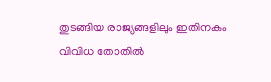തുടങ്ങിയ രാജ്യങ്ങളിലും ഇതിനകം വിവിധ തോതിൽ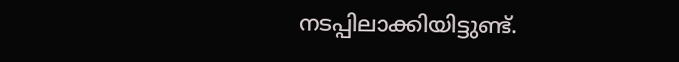നടപ്പിലാക്കിയിട്ടുണ്ട്.